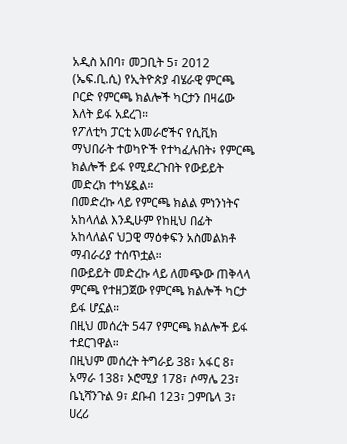አዲስ አበባ፣ መጋቢት 5፣ 2012 (ኤፍ.ቢ.ሲ) የኢትዮጵያ ብሄራዊ ምርጫ ቦርድ የምርጫ ክልሎች ካርታን በዛሬው እለት ይፋ አደረገ።
የፖለቲካ ፓርቲ አመራሮችና የሲቪክ ማህበራት ተወካዮች የተካፈሉበት፥ የምርጫ ክልሎች ይፋ የሚደረጉበት የውይይት መድረክ ተካሄዷል።
በመድረኩ ላይ የምርጫ ክልል ምነንነትና አከላለል እንዲሁም የከዚህ በፊት አከላለልና ህጋዊ ማዕቀፍን አስመልክቶ ማብራሪያ ተሰጥቷል።
በውይይት መድረኩ ላይ ለመጭው ጠቅላላ ምርጫ የተዘጋጀው የምርጫ ክልሎች ካርታ ይፋ ሆኗል።
በዚህ መሰረት 547 የምርጫ ክልሎች ይፋ ተደርገዋል።
በዚህም መሰረት ትግራይ 38፣ አፋር 8፣ አማራ 138፣ ኦሮሚያ 178፣ ሶማሌ 23፣ ቤኒሻንጉል 9፣ ደቡብ 123፣ ጋምቤላ 3፣ ሀረሪ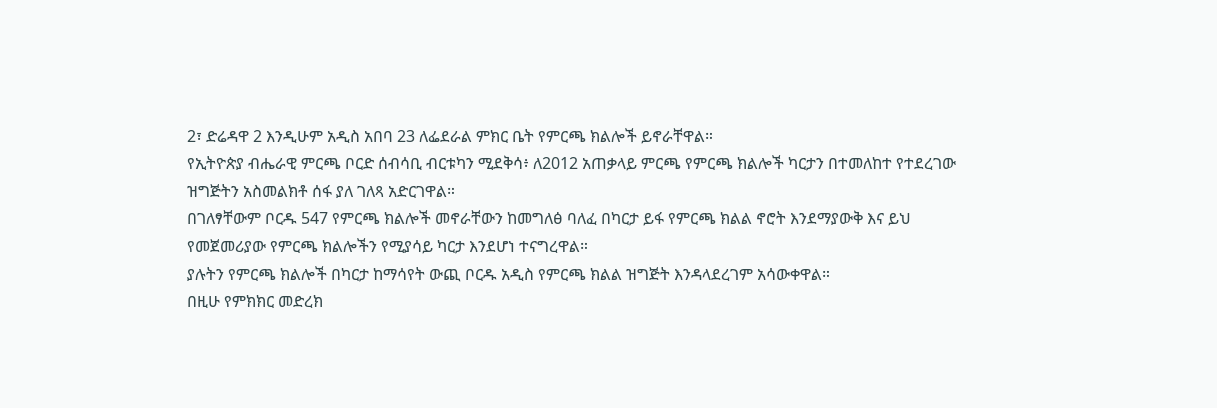2፣ ድሬዳዋ 2 እንዲሁም አዲስ አበባ 23 ለፌደራል ምክር ቤት የምርጫ ክልሎች ይኖራቸዋል።
የኢትዮጵያ ብሔራዊ ምርጫ ቦርድ ሰብሳቢ ብርቱካን ሚደቅሳ፥ ለ2012 አጠቃላይ ምርጫ የምርጫ ክልሎች ካርታን በተመለከተ የተደረገው ዝግጅትን አስመልክቶ ሰፋ ያለ ገለጻ አድርገዋል።
በገለፃቸውም ቦርዱ 547 የምርጫ ክልሎች መኖራቸውን ከመግለፅ ባለፈ በካርታ ይፋ የምርጫ ክልል ኖሮት እንደማያውቅ እና ይህ የመጀመሪያው የምርጫ ክልሎችን የሚያሳይ ካርታ እንደሆነ ተናግረዋል።
ያሉትን የምርጫ ክልሎች በካርታ ከማሳየት ውጪ ቦርዱ አዲስ የምርጫ ክልል ዝግጅት እንዳላደረገም አሳውቀዋል።
በዚሁ የምክክር መድረክ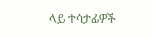ላይ ተሳታፊዎች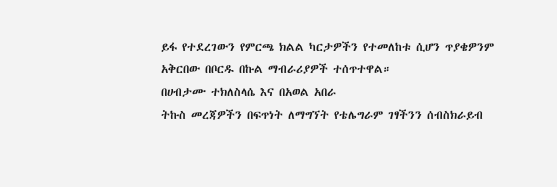ይፋ የተደረገውን የምርጫ ክልል ካርታዎችን የተመለከቱ ሲሆን ጥያቄዎንም አቅርበው በቦርዱ በኩል ማብራሪያዎች ተሰጥተዋል።
በሀብታሙ ተክለስላሴ እና በአወል አበራ
ትኩስ መረጃዎችን በፍጥነት ለማግኘት የቴሌግራም ገፃችንን ሰብስክራይብ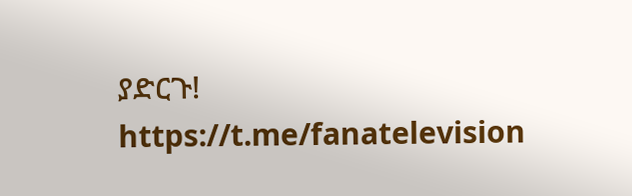ያድርጉ!
https://t.me/fanatelevision